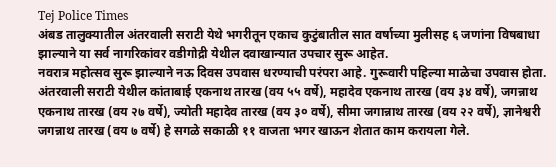Tej Police Times
अंबड तालुक्यातील अंतरवाली सराटी येथे भगरीतून एकाच कुटुंबातील सात वर्षाच्या मुलीसह ६ जणांना विषबाधा झाल्याने या सर्व नागरिकांवर वडीगोद्री येथील दवाखान्यात उपचार सुरू आहेत.
नवरात्र महोत्सव सुरू झाल्याने नऊ दिवस उपवास धरण्याची परंपरा आहे. गुरूवारी पहिल्या माळेचा उपवास होता. अंतरवाली सराटी येथील कांताबाई एकनाथ तारख (वय ५५ वर्षे), महादेव एकनाथ तारख (वय ३४ वर्षे), जगन्नाथ एकनाथ तारख (वय २७ वर्षे), ज्योती महादेव तारख (वय ३० वर्षे), सीमा जगान्नाथ तारख (वय २२ वर्षे), ज्ञानेश्वरी जगन्नाथ तारख (वय ७ वर्षे) हे सगळे सकाळी ११ वाजता भगर खाऊन शेतात काम करायला गेले.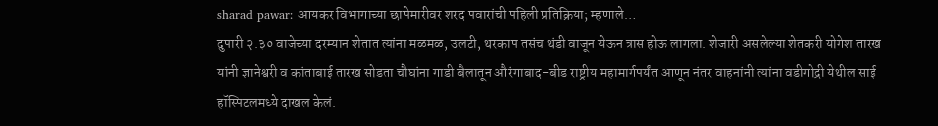sharad pawar: आयकर विभागाच्या छापेमारीवर शरद पवारांची पहिली प्रतिक्रिया; म्हणाले…
दुपारी २.३० वाजेच्या दरम्यान शेतात त्यांना मळमळ, उलटी, थरकाप तसंच थंडी वाजून येऊन त्रास होऊ लागला. शेजारी असलेल्या शेतकरी योगेश तारख यांनी ज्ञानेश्वरी व कांताबाई तारख सोडता चौघांना गाडी बैलातून औरंगाबाद-बीड राष्ट्रीय महामार्गपर्यंत आणून नंतर वाहनांनी त्यांना वडीगोद्री येथील साई हॉस्पिटलमध्ये दाखल केलं.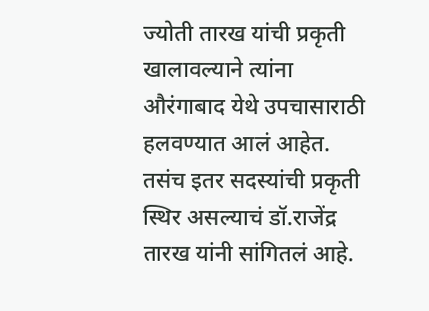ज्योती तारख यांची प्रकृती खालावल्याने त्यांना औरंगाबाद येथे उपचासाराठी हलवण्यात आलं आहेत. तसंच इतर सदस्यांची प्रकृती स्थिर असल्याचं डॉ.राजेंद्र तारख यांनी सांगितलं आहे.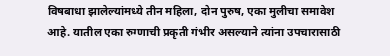विषबाधा झालेल्यांमध्ये तीन महिला, दोन पुरुष, एका मुलीचा समावेश आहे. यातील एका रुग्णाची प्रकृती गंभीर असल्याने त्यांना उपचारासाठी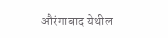औरंगाबाद येथील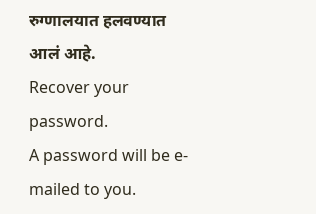रुग्णालयात हलवण्यात आलं आहे.
Recover your password.
A password will be e-mailed to you.